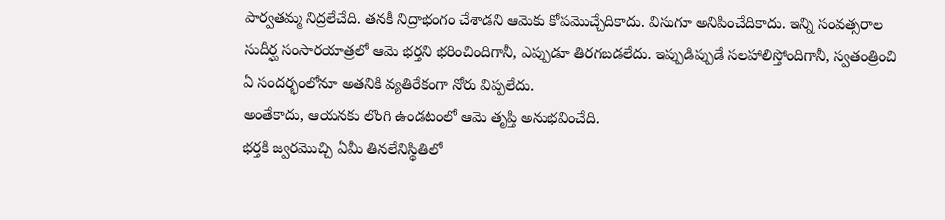పార్వతమ్మ నిద్రలేచేది. తనకీ నిద్రాభంగం చేశాడని ఆమెకు కోపమొచ్చేదికాదు. విసుగూ అనిపించేదికాదు. ఇన్ని సంవత్సరాల సుదీర్ఘ సంసారయాత్రలో ఆమె భర్తని భరించిందిగానీ, ఎప్పుడూ తిరగబడలేదు. ఇప్పుడిప్పుడే సలహాలిస్తోందిగానీ, స్వతంత్రించి ఏ సందర్భంలోనూ అతనికి వ్యతిరేకంగా నోరు విప్పలేదు.
అంతేకాదు, ఆయనకు లొంగి ఉండటంలో ఆమె తృప్తి అనుభవించేది.
భర్తకి జ్వరమొచ్చి ఏమీ తినలేనిస్థితిలో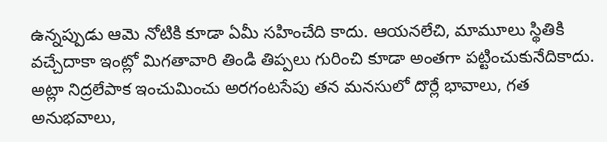ఉన్నప్పుడు ఆమె నోటికి కూడా ఏమీ సహించేది కాదు. ఆయనలేచి, మామూలు స్థితికి వచ్చేదాకా ఇంట్లో మిగతావారి తిండి తిప్పలు గురించి కూడా అంతగా పట్టించుకునేదికాదు.
అట్లా నిద్రలేపాక ఇంచుమించు అరగంటసేపు తన మనసులో దొర్లే భావాలు, గత అనుభవాలు,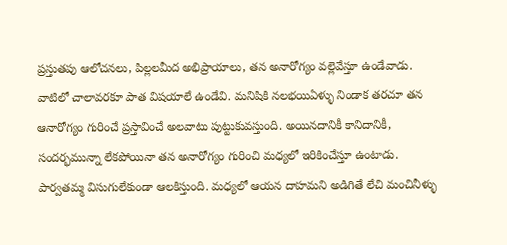ప్రస్తుతపు ఆలోచనలు, పిల్లలమీద అభిప్రాయాలు, తన అనారోగ్యం వల్లెవేస్తూ ఉండేవాడు. వాటిలో చాలావరకూ పాత విషయాలే ఉండేవి. మనిషికి నలభయిఏళ్ళు నిండాక తరచూ తన ఆనారోగ్యం గురించే ప్రస్తావించే అలవాటు పుట్టుకువస్తుంది. అయినదానికీ కానిదానికీ, సందర్భమున్నా లేకపోయినా తన అనారోగ్యం గురించి మధ్యలో ఇరికించేస్తూ ఉంటాడు.
పార్వతమ్మ విసుగులేకుండా ఆలకిస్తుంది. మధ్యలో ఆయన దాహమని అడిగితే లేచి మంచినీళ్ళు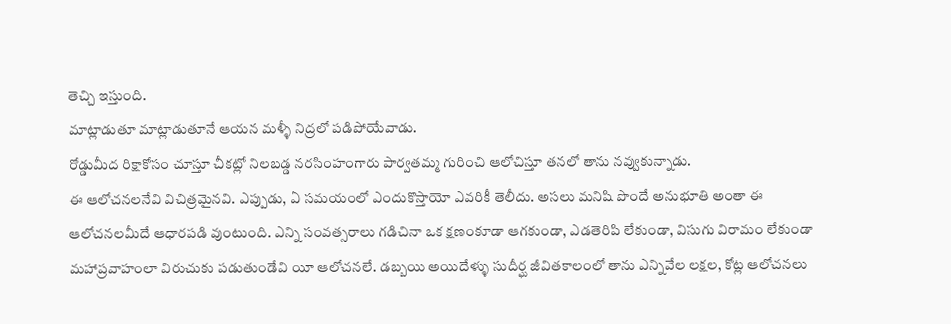తెచ్చి ఇస్తుంది.
మాట్లాడుతూ మాట్లాడుతూనే ఆయన మళ్ళీ నిద్రలో పడిపోయేవాడు.
రోడ్డుమీద రిక్షాకోసం చూస్తూ చీకట్లో నిలబడ్డ నరసింహంగారు పార్వతమ్మ గురించి ఆలోచిస్తూ తనలో తాను నవ్వుకున్నాడు.
ఈ ఆలోచనలనేవి విచిత్రమైనవి. ఎప్పుడు, ఏ సమయంలో ఎందుకొస్తాయో ఎవరికీ తెలీదు. అసలు మనిషి పొందే అనుభూతి అంతా ఈ ఆలోచనలమీదే ఆధారపడి వుంటుంది. ఎన్ని సంవత్సరాలు గడిచినా ఒక క్షణంకూడా ఆగకుండా, ఎడతెరిపి లేకుండా, విసుగు విరామం లేకుండా మహాప్రవాహంలా విరుచుకు పడుతుండేవి యీ ఆలోచనలే. డబ్బయి అయిదేళ్ళు సుదీర్ఘ జీవితకాలంలో తాను ఎన్నివేల లక్షల, కోట్ల ఆలోచనలు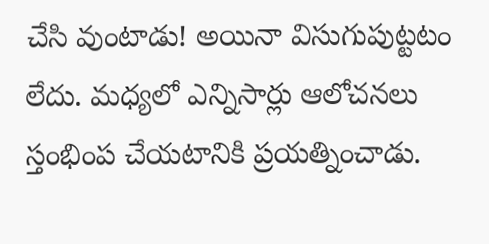చేసి వుంటాడు! అయినా విసుగుపుట్టటం లేదు. మధ్యలో ఎన్నిసార్లు ఆలోచనలు స్తంభింప చేయటానికి ప్రయత్నించాడు.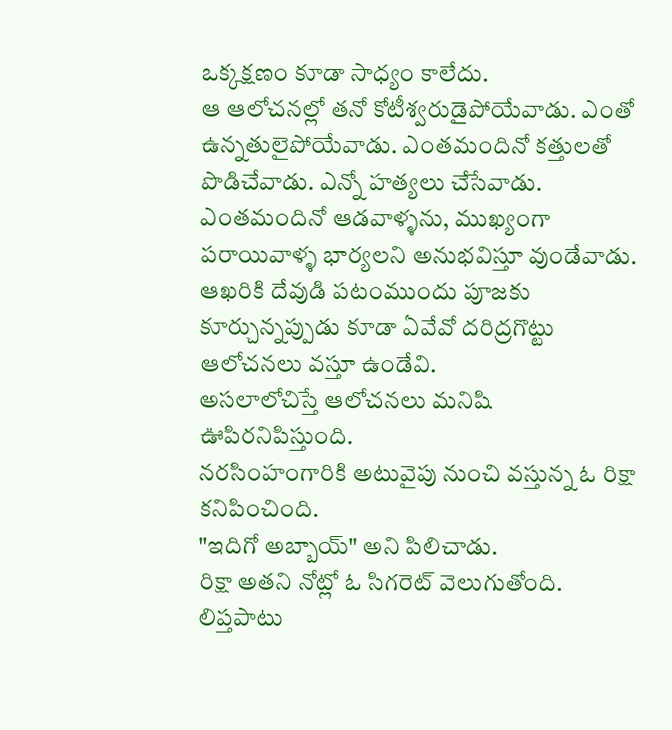ఒక్కక్షణం కూడా సాధ్యం కాలేదు.
ఆ ఆలోచనల్లో తనో కోటీశ్వరుడైపోయేవాడు. ఎంతో ఉన్నతులైపోయేవాడు. ఎంతమందినో కత్తులతో పొడిచేవాడు. ఎన్నో హత్యలు చేసేవాడు. ఎంతమందినో ఆడవాళ్ళను, ముఖ్యంగా పరాయివాళ్ళ భార్యలని అనుభవిస్తూ వుండేవాడు.
ఆఖరికి దేవుడి పటంముందు పూజకు కూర్చున్నప్పుడు కూడా ఏవేవో దరిద్రగొట్టు ఆలోచనలు వస్తూ ఉండేవి.
అసలాలోచిస్తే ఆలోచనలు మనిషి ఊపిరనిపిస్తుంది.
నరసింహంగారికి అటువైపు నుంచి వస్తున్న ఓ రిక్షా కనిపించింది.
"ఇదిగో అబ్బాయ్" అని పిలిచాడు.
రిక్షా అతని నోట్లో ఓ సిగరెట్ వెలుగుతోంది. లిప్తపాటు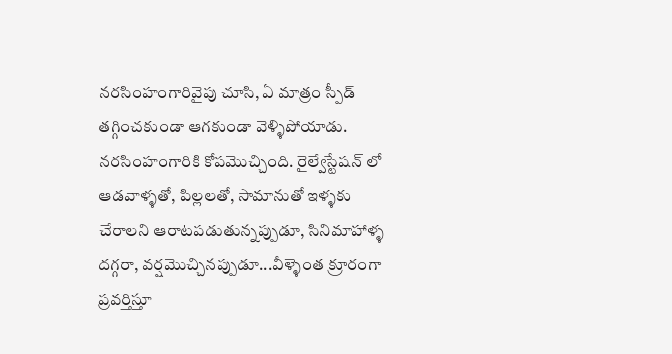నరసింహంగారివైపు చూసి, ఏ మాత్రం స్పీడ్ తగ్గించకుండా ఆగకుండా వెళ్ళిపోయాడు.
నరసింహంగారికి కోపమొచ్చింది. రైల్వేస్టేషన్ లో ఆడవాళ్ళతో, పిల్లలతో, సామానుతో ఇళ్ళకు చేరాలని ఆరాటపడుతున్నప్పుడూ, సినిమాహాళ్ళ దగ్గరా, వర్షమొచ్చినప్పుడూ...వీళ్ళెంత క్రూరంగా ప్రవర్తిస్తూ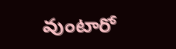వుంటారో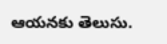ఆయనకు తెలుసు.